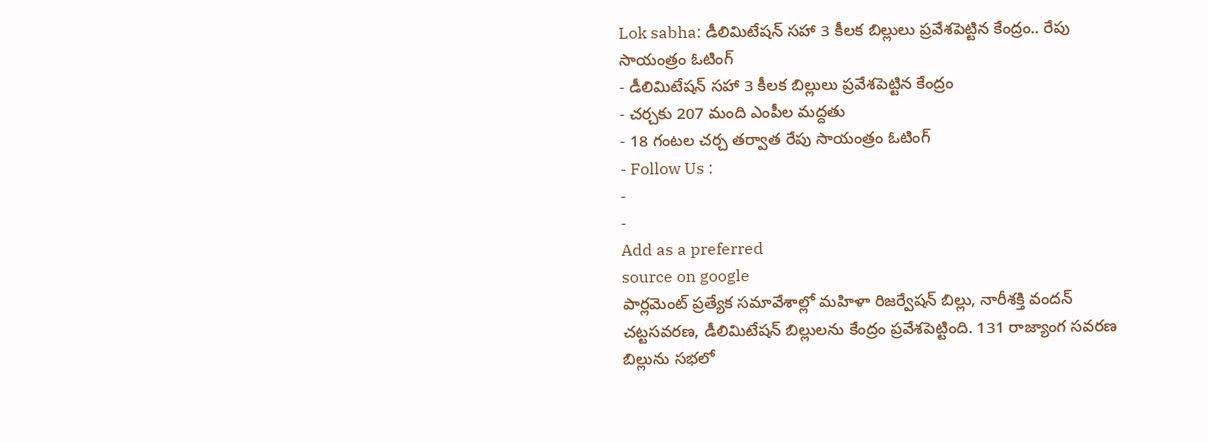Lok sabha: డీలిమిటేషన్ సహా 3 కీలక బిల్లులు ప్రవేశపెట్టిన కేంద్రం.. రేపు సాయంత్రం ఓటింగ్
- డీలిమిటేషన్ సహా 3 కీలక బిల్లులు ప్రవేశపెట్టిన కేంద్రం
- చర్చకు 207 మంది ఎంపీల మద్దతు
- 18 గంటల చర్చ తర్వాత రేపు సాయంత్రం ఓటింగ్
- Follow Us :
-
-
Add as a preferred
source on google
పార్లమెంట్ ప్రత్యేక సమావేశాల్లో మహిళా రిజర్వేషన్ బిల్లు, నారీశక్తి వందన్ చట్టసవరణ, డీలిమిటేషన్ బిల్లులను కేంద్రం ప్రవేశపెట్టింది. 131 రాజ్యాంగ సవరణ బిల్లును సభలో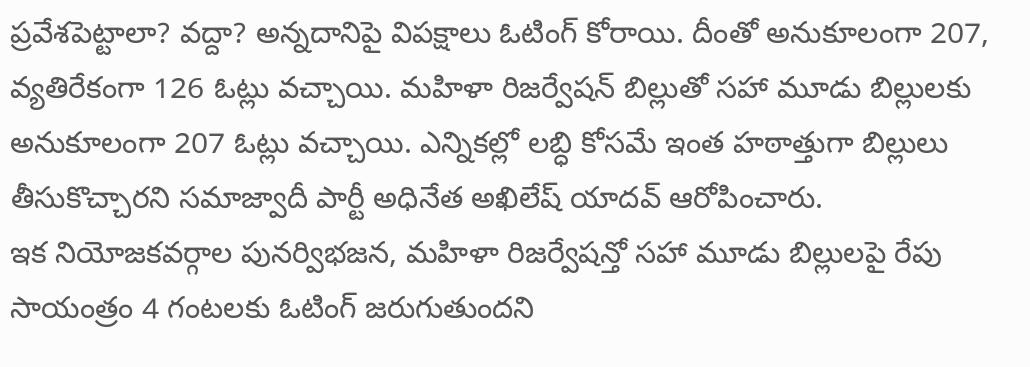ప్రవేశపెట్టాలా? వద్దా? అన్నదానిపై విపక్షాలు ఓటింగ్ కోరాయి. దీంతో అనుకూలంగా 207, వ్యతిరేకంగా 126 ఓట్లు వచ్చాయి. మహిళా రిజర్వేషన్ బిల్లుతో సహా మూడు బిల్లులకు అనుకూలంగా 207 ఓట్లు వచ్చాయి. ఎన్నికల్లో లబ్ధి కోసమే ఇంత హఠాత్తుగా బిల్లులు తీసుకొచ్చారని సమాజ్వాదీ పార్టీ అధినేత అఖిలేష్ యాదవ్ ఆరోపించారు.
ఇక నియోజకవర్గాల పునర్విభజన, మహిళా రిజర్వేషన్తో సహా మూడు బిల్లులపై రేపు సాయంత్రం 4 గంటలకు ఓటింగ్ జరుగుతుందని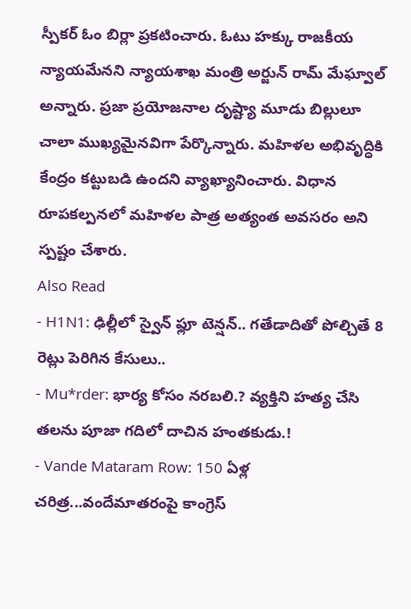స్పీకర్ ఓం బిర్లా ప్రకటించారు. ఓటు హక్కు రాజకీయ న్యాయమేనని న్యాయశాఖ మంత్రి అర్జున్ రామ్ మేఘ్వాల్ అన్నారు. ప్రజా ప్రయోజనాల దృష్ట్యా మూడు బిల్లులూ చాలా ముఖ్యమైనవిగా పేర్కొన్నారు. మహిళల అభివృద్ధికి కేంద్రం కట్టుబడి ఉందని వ్యాఖ్యానించారు. విధాన రూపకల్పనలో మహిళల పాత్ర అత్యంత అవసరం అని స్పష్టం చేశారు.
Also Read
- H1N1: ఢిల్లీలో స్వైన్ ఫ్లూ టెన్షన్.. గతేడాదితో పోల్చితే 8 రెట్లు పెరిగిన కేసులు..
- Mu*rder: భార్య కోసం నరబలి.? వ్యక్తిని హత్య చేసి తలను పూజా గదిలో దాచిన హంతకుడు.!
- Vande Mataram Row: 150 ఏళ్ల చరిత్ర...వందేమాతరంపై కాంగ్రెస్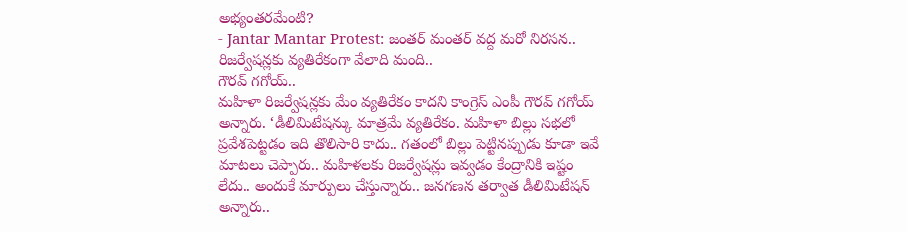అభ్యంతరమేంటి?
- Jantar Mantar Protest: జంతర్ మంతర్ వద్ద మరో నిరసన.. రిజర్వేషన్లకు వ్యతిరేకంగా వేలాది మంది..
గౌరవ్ గగోయ్..
మహిళా రిజర్వేషన్లకు మేం వ్యతిరేకం కాదని కాంగ్రెస్ ఎంపీ గౌరవ్ గగోయ్ అన్నారు. ‘డీలిమిటేషన్కు మాత్రమే వ్యతిరేకం. మహిళా బిల్లు సభలో ప్రవేశపెట్టడం ఇది తొలిసారి కాదు.. గతంలో బిల్లు పెట్టినప్పుడు కూడా ఇవే మాటలు చెప్పారు.. మహిళలకు రిజర్వేషన్లు ఇవ్వడం కేంద్రానికి ఇష్టం లేదు.. అందుకే మార్పులు చేస్తున్నారు.. జనగణన తర్వాత డీలిమిటేషన్ అన్నారు..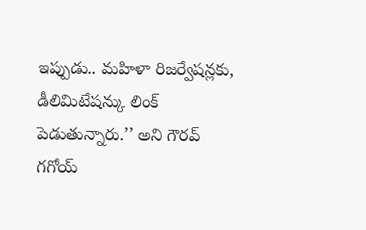ఇప్పుడు.. మహిళా రిజర్వేషన్లకు, డీలిమిటేషన్కు లింక్ పెడుతున్నారు.’’ అని గౌరవ్ గగోయ్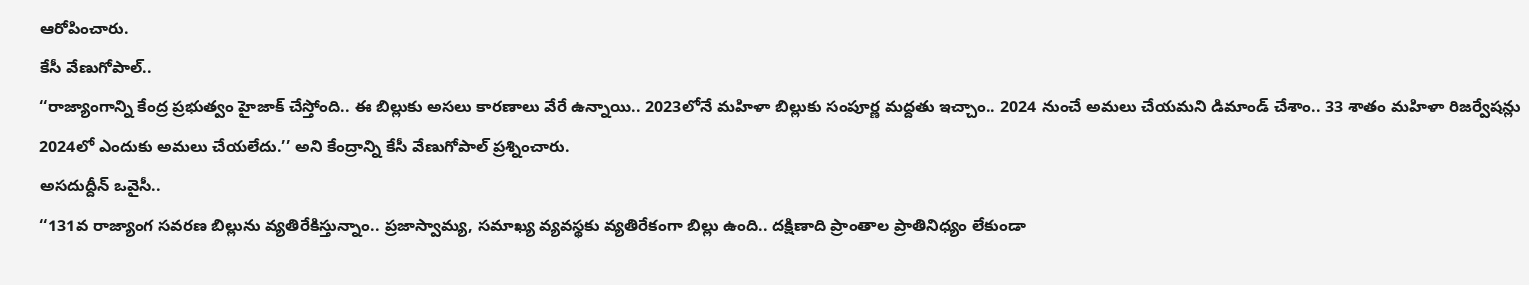ఆరోపించారు.
కేసీ వేణుగోపాల్..
‘‘రాజ్యాంగాన్ని కేంద్ర ప్రభుత్వం హైజాక్ చేస్తోంది.. ఈ బిల్లుకు అసలు కారణాలు వేరే ఉన్నాయి.. 2023లోనే మహిళా బిల్లుకు సంపూర్ణ మద్దతు ఇచ్చాం.. 2024 నుంచే అమలు చేయమని డిమాండ్ చేశాం.. 33 శాతం మహిళా రిజర్వేషన్లు 2024లో ఎందుకు అమలు చేయలేదు.’’ అని కేంద్రాన్ని కేసీ వేణుగోపాల్ ప్రశ్నించారు.
అసదుద్దీన్ ఒవైసీ..
‘‘131వ రాజ్యాంగ సవరణ బిల్లును వ్యతిరేకిస్తున్నాం.. ప్రజాస్వామ్య, సమాఖ్య వ్యవస్థకు వ్యతిరేకంగా బిల్లు ఉంది.. దక్షిణాది ప్రాంతాల ప్రాతినిధ్యం లేకుండా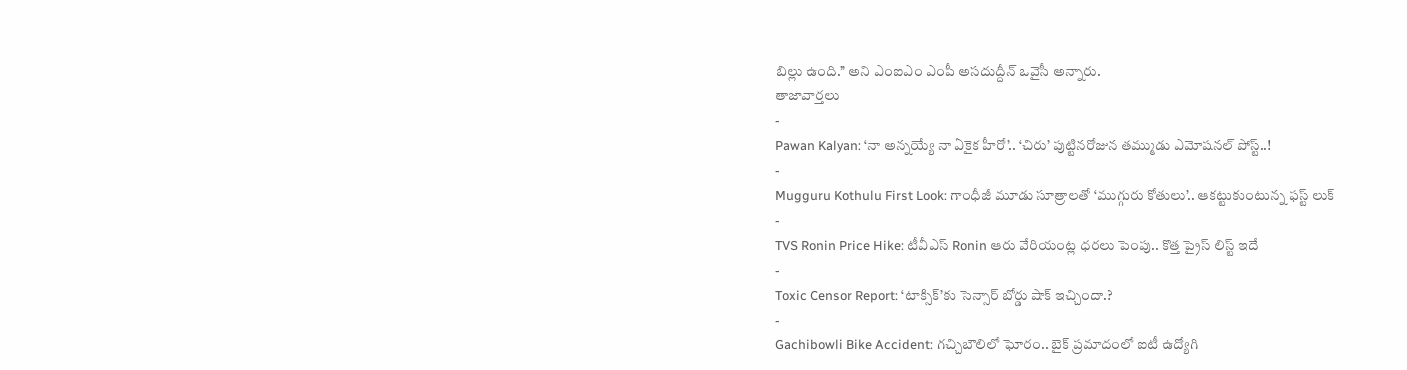బిల్లు ఉంది.’’ అని ఎంఐఎం ఎంపీ అసదుద్దీన్ ఒవైసీ అన్నారు.
తాజావార్తలు
-
Pawan Kalyan: ‘నా అన్నయ్యే నా ఏకైక హీరో’.. ‘చిరు’ పుట్టినరోజున తమ్ముడు ఎమోషనల్ పోస్ట్..!
-
Mugguru Kothulu First Look: గాంధీజీ మూడు సూత్రాలతో ‘ముగ్గురు కోతులు’.. ఆకట్టుకుంటున్న ఫస్ట్ లుక్
-
TVS Ronin Price Hike: టీవీఎస్ Ronin ఆరు వేరియంట్ల ధరలు పెంపు.. కొత్త ప్రైస్ లిస్ట్ ఇదే
-
Toxic Censor Report: ‘టాక్సిక్’కు సెన్సార్ బోర్డు షాక్ ఇచ్చిందా.?
-
Gachibowli Bike Accident: గచ్చిబౌలిలో ఘోరం.. బైక్ ప్రమాదంలో ఐటీ ఉద్యోగి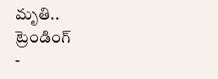మృతి..
ట్రెండింగ్
-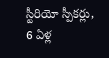స్టీరియో స్పీకర్లు, 6 ఏళ్ల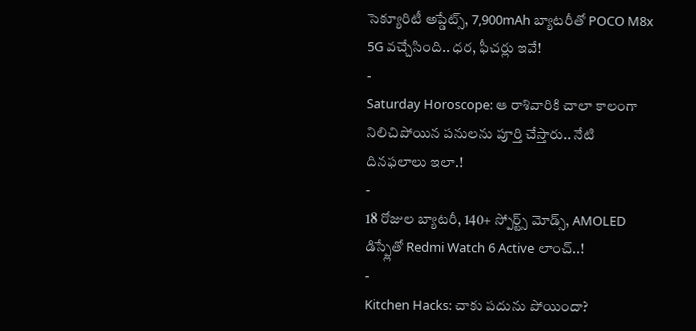సెక్యూరిటీ అప్డేట్స్, 7,900mAh బ్యాటరీతో POCO M8x 5G వచ్చేసింది.. ధర, ఫీచర్లు ఇవే!
-
Saturday Horoscope: ఆ రాశివారికి చాలా కాలంగా నిలిచిపోయిన పనులను పూర్తి చేస్తారు.. నేటి దినఫలాలు ఇలా.!
-
18 రోజుల బ్యాటరీ, 140+ స్పోర్ట్స్ మోడ్స్, AMOLED డిస్ప్లేతో Redmi Watch 6 Active లాంచ్..!
-
Kitchen Hacks: చాకు పదును పోయిందా?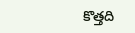కొత్తది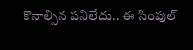కొనాల్సిన పనిలేదు.. ఈ సింపుల్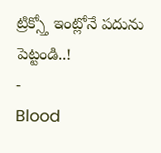ట్రిక్స్తో ఇంట్లోనే పదును పెట్టండి..!
-
Blood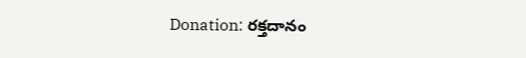Donation: రక్తదానం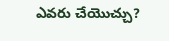ఎవరు చేయొచ్చు?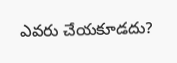ఎవరు చేయకూడదు?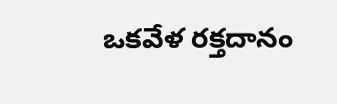ఒకవేళ రక్తదానం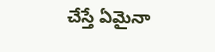చేస్తే ఏమైనా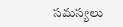సమస్యలు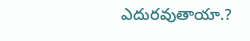ఎదురవుతాయా.?